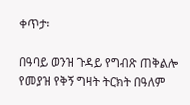ቀጥታ፡

በዓባይ ወንዝ ጉዳይ የግብጽ ጠቅልሎ የመያዝ የቅኝ ግዛት ትርክት በዓለም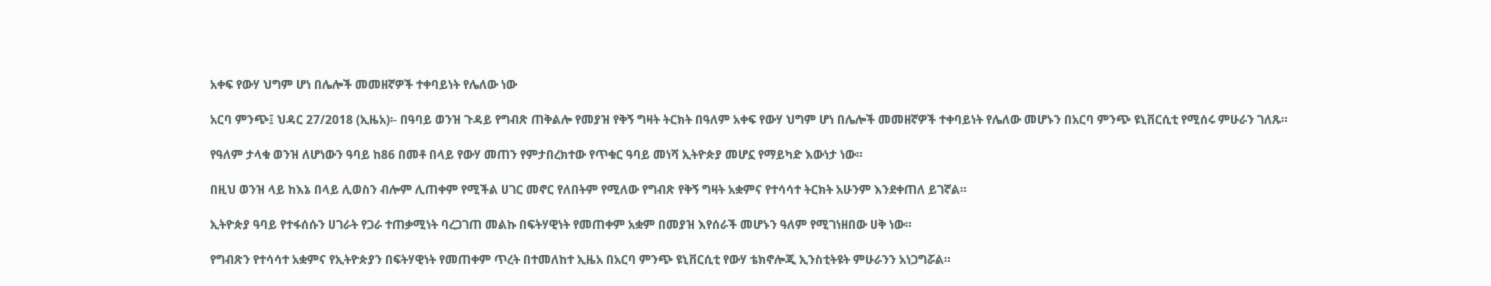አቀፍ የውሃ ህግም ሆነ በሌሎች መመዘኛዎች ተቀባይነት የሌለው ነው

አርባ ምንጭ፤ ህዳር 27/2018 (ኢዜአ)፡- በዓባይ ወንዝ ጉዳይ የግብጽ ጠቅልሎ የመያዝ የቅኝ ግዛት ትርክት በዓለም አቀፍ የውሃ ህግም ሆነ በሌሎች መመዘኛዎች ተቀባይነት የሌለው መሆኑን በአርባ ምንጭ ዩኒቨርሲቲ የሚሰሩ ምሁራን ገለጹ።

የዓለም ታላቁ ወንዝ ለሆነውን ዓባይ ከ86 በመቶ በላይ የውሃ መጠን የምታበረክተው የጥቁር ዓባይ መነሻ ኢትዮጵያ መሆኗ የማይካድ እውነታ ነው።

በዚህ ወንዝ ላይ ከእኔ በላይ ሊወስን ብሎም ሊጠቀም የሚችል ሀገር መኖር የለበትም የሚለው የግብጽ የቅኝ ግዛት አቋምና የተሳሳተ ትርክት አሁንም እንደቀጠለ ይገኛል።

ኢትዮጵያ ዓባይ የተፋሰሱን ሀገራት የጋራ ተጠቃሚነት ባረጋገጠ መልኩ በፍትሃዊነት የመጠቀም አቋም በመያዝ እየሰራች መሆኑን ዓለም የሚገነዘበው ሀቅ ነው።

የግብጽን የተሳሳተ አቋምና የኢትዮጵያን በፍትሃዊነት የመጠቀም ጥረት በተመለከተ ኢዜአ በአርባ ምንጭ ዩኒቨርሲቲ የውሃ ቴክኖሎጂ ኢንስቲትዩት ምሁራንን አነጋግሯል።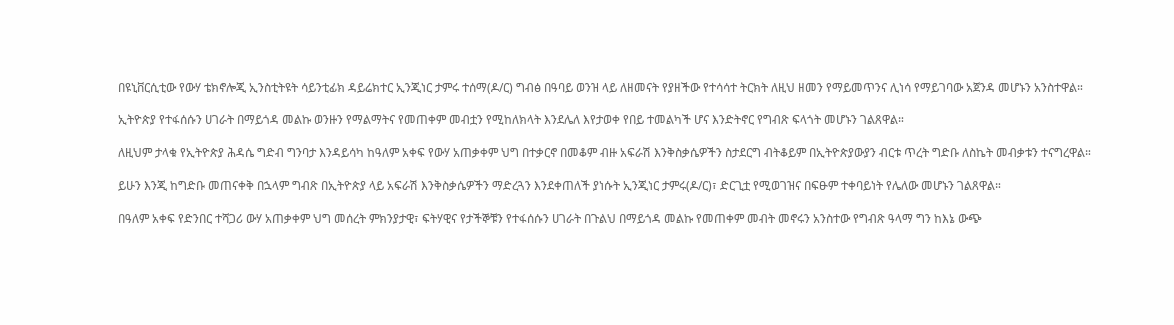በዩኒቨርሲቲው የውሃ ቴክኖሎጂ ኢንስቲትዩት ሳይንቲፊክ ዳይሬክተር ኢንጂነር ታምሩ ተሰማ(ዶ/ር) ግብፅ በዓባይ ወንዝ ላይ ለዘመናት የያዘችው የተሳሳተ ትርክት ለዚህ ዘመን የማይመጥንና ሊነሳ የማይገባው አጀንዳ መሆኑን አንስተዋል።

ኢትዮጵያ የተፋሰሱን ሀገራት በማይጎዳ መልኩ ወንዙን የማልማትና የመጠቀም መብቷን የሚከለክላት እንደሌለ እየታወቀ የበይ ተመልካች ሆና እንድትኖር የግብጽ ፍላጎት መሆኑን ገልጸዋል።

ለዚህም ታላቁ የኢትዮጵያ ሕዳሴ ግድብ ግንባታ እንዳይሳካ ከዓለም አቀፍ የውሃ አጠቃቀም ህግ በተቃርኖ በመቆም ብዙ አፍራሽ እንቅስቃሴዎችን ስታደርግ ብትቆይም በኢትዮጵያውያን ብርቱ ጥረት ግድቡ ለስኬት መብቃቱን ተናግረዋል።

ይሁን እንጂ ከግድቡ መጠናቀቅ በኋላም ግብጽ በኢትዮጵያ ላይ አፍራሽ እንቅስቃሴዎችን ማድረጓን እንደቀጠለች ያነሱት ኢንጂነር ታምሩ(ዶ/ር)፣ ድርጊቷ የሚወገዝና በፍፁም ተቀባይነት የሌለው መሆኑን ገልጸዋል።

በዓለም አቀፍ የድንበር ተሻጋሪ ውሃ አጠቃቀም ህግ መሰረት ምክንያታዊ፣ ፍትሃዊና የታችኞቹን የተፋሰሱን ሀገራት በጉልህ በማይጎዳ መልኩ የመጠቀም መብት መኖሩን አንስተው የግብጽ ዓላማ ግን ከእኔ ውጭ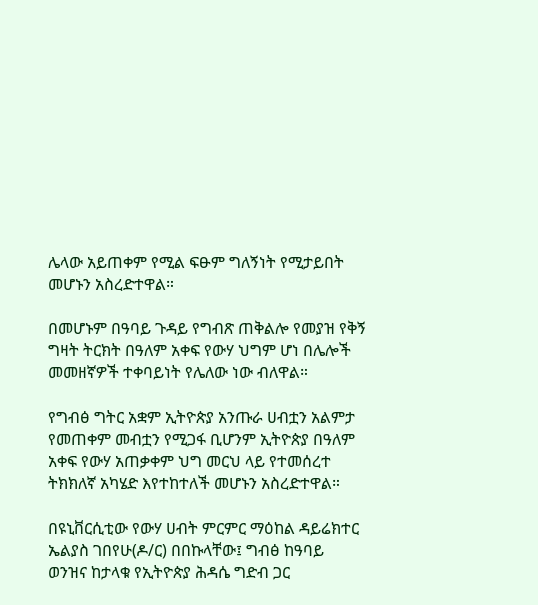ሌላው አይጠቀም የሚል ፍፁም ግለኝነት የሚታይበት መሆኑን አስረድተዋል።

በመሆኑም በዓባይ ጉዳይ የግብጽ ጠቅልሎ የመያዝ የቅኝ ግዛት ትርክት በዓለም አቀፍ የውሃ ህግም ሆነ በሌሎች መመዘኛዎች ተቀባይነት የሌለው ነው ብለዋል።

የግብፅ ግትር አቋም ኢትዮጵያ አንጡራ ሀብቷን አልምታ የመጠቀም መብቷን የሚጋፋ ቢሆንም ኢትዮጵያ በዓለም አቀፍ የውሃ አጠቃቀም ህግ መርህ ላይ የተመሰረተ ትክክለኛ አካሄድ እየተከተለች መሆኑን አስረድተዋል።

በዩኒቨርሲቲው የውሃ ሀብት ምርምር ማዕከል ዳይሬክተር ኤልያስ ገበየሁ(ዶ/ር) በበኩላቸው፤ ግብፅ ከዓባይ ወንዝና ከታላቁ የኢትዮጵያ ሕዳሴ ግድብ ጋር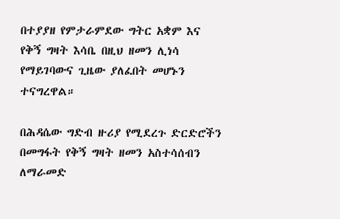በተያያዘ የምታራምደው ግትር አቋም እና የቅኝ ግዛት እሳቤ በዚህ ዘመን ሊነሳ የማይገባውና ጊዜው ያለፈበት መሆኑን ተናግረዋል።

በሕዳሴው ግድብ ዙሪያ የሚደረጉ ድርድሮችን በመግፋት የቅኝ ግዛት ዘመን አስተሳሰብን ለማራመድ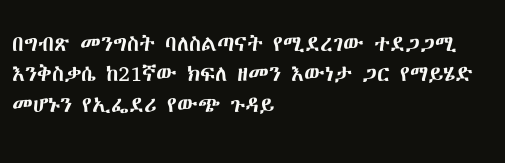በግብጽ መንግስት ባለስልጣናት የሚደረገው ተደጋጋሚ እንቅስቃሴ ከ21ኛው ክፍለ ዘመን እውነታ ጋር የማይሄድ መሆኑን የኢፌደሪ የውጭ ጉዳይ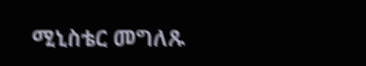ሚኒስቴር መግለጹ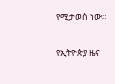የሚታወስ ነው።

የኢትዮጵያ ዜና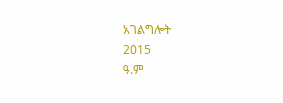አገልግሎት
2015
ዓ.ም